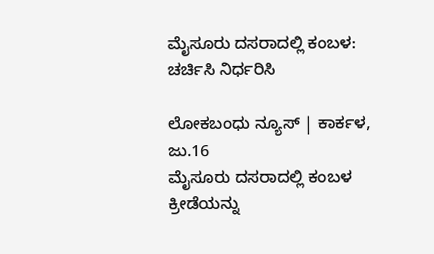ಮೈಸೂರು ದಸರಾದಲ್ಲಿ ಕಂಬಳ: ಚರ್ಚಿಸಿ ನಿರ್ಧರಿಸಿ

ಲೋಕಬಂಧು ನ್ಯೂಸ್ | ಕಾರ್ಕಳ, ಜು.16
ಮೈಸೂರು ದಸರಾದಲ್ಲಿ ಕಂಬಳ ಕ್ರೀಡೆಯನ್ನು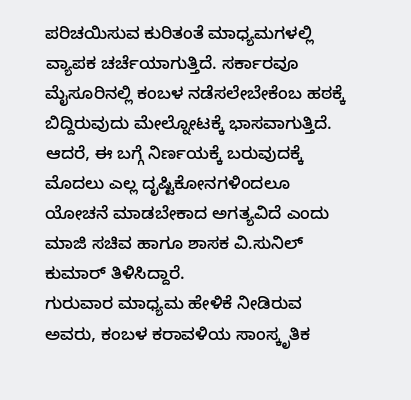ಪರಿಚಯಿಸುವ ಕುರಿತಂತೆ ಮಾಧ್ಯಮಗಳಲ್ಲಿ ವ್ಯಾಪಕ ಚರ್ಚೆಯಾಗುತ್ತಿದೆ. ಸರ್ಕಾರವೂ ಮೈಸೂರಿನಲ್ಲಿ ಕಂಬಳ ನಡೆಸಲೇಬೇಕೆಂಬ ಹಠಕ್ಕೆ ಬಿದ್ದಿರುವುದು ಮೇಲ್ನೋಟಕ್ಕೆ ಭಾಸವಾಗುತ್ತಿದೆ. ಆದರೆ, ಈ ಬಗ್ಗೆ ನಿರ್ಣಯಕ್ಕೆ ಬರುವುದಕ್ಕೆ ಮೊದಲು ಎಲ್ಲ ದೃಷ್ಟಿಕೋನಗಳಿಂದಲೂ ಯೋಚನೆ ಮಾಡಬೇಕಾದ ಅಗತ್ಯವಿದೆ ಎಂದು ಮಾಜಿ ಸಚಿವ ಹಾಗೂ ಶಾಸಕ ವಿ.ಸುನಿಲ್ ಕುಮಾರ್ ತಿಳಿಸಿದ್ದಾರೆ.
ಗುರುವಾರ ಮಾಧ್ಯಮ ಹೇಳಿಕೆ ನೀಡಿರುವ ಅವರು, ಕಂಬಳ ಕರಾವಳಿಯ ಸಾಂಸ್ಕೃತಿಕ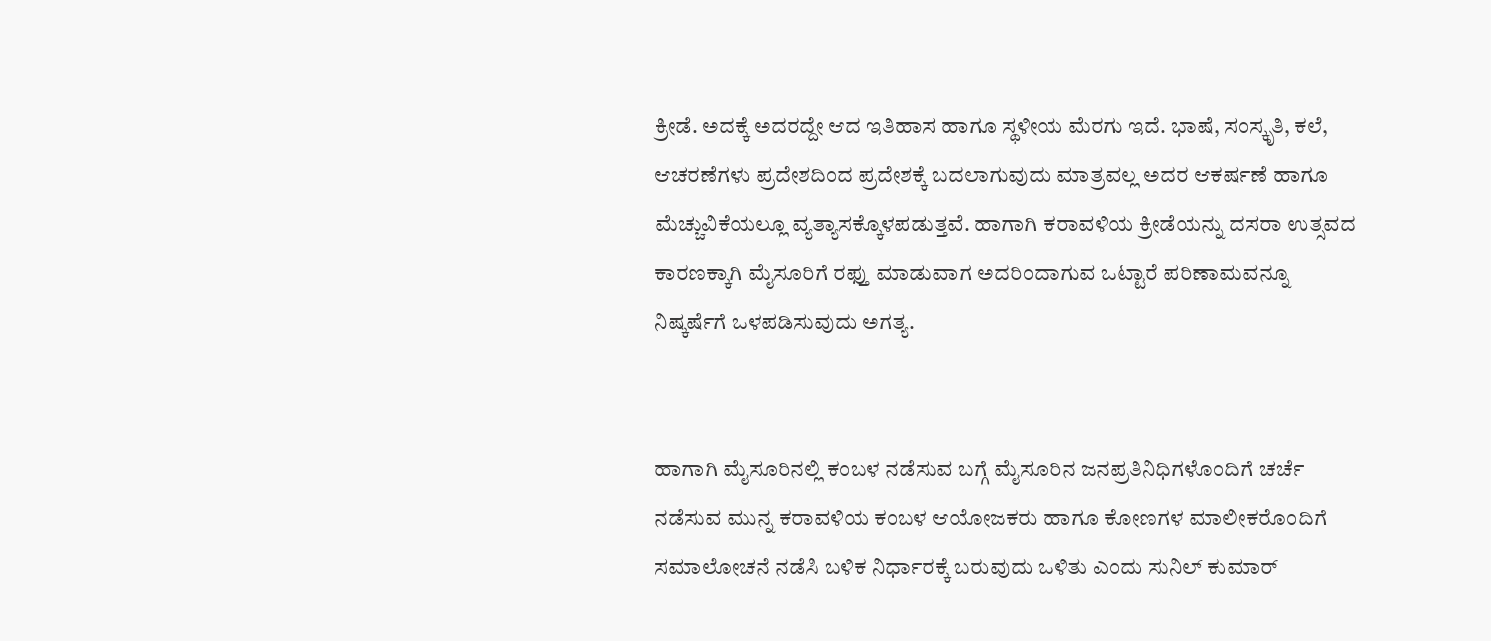ಕ್ರೀಡೆ. ಅದಕ್ಕೆ ಅದರದ್ದೇ ಆದ ಇತಿಹಾಸ ಹಾಗೂ ಸ್ಥಳೀಯ ಮೆರಗು ಇದೆ. ಭಾಷೆ, ಸಂಸ್ಕೃತಿ, ಕಲೆ, ಆಚರಣೆಗಳು ಪ್ರದೇಶದಿಂದ ಪ್ರದೇಶಕ್ಕೆ ಬದಲಾಗುವುದು ಮಾತ್ರವಲ್ಲ ಅದರ ಆಕರ್ಷಣೆ ಹಾಗೂ ಮೆಚ್ಚುವಿಕೆಯಲ್ಲೂ ವ್ಯತ್ಯಾಸಕ್ಕೊಳಪಡುತ್ತವೆ. ಹಾಗಾಗಿ ಕರಾವಳಿಯ ಕ್ರೀಡೆಯನ್ನು ದಸರಾ ಉತ್ಸವದ ಕಾರಣಕ್ಕಾಗಿ ಮೈಸೂರಿಗೆ ರಫ್ತು ಮಾಡುವಾಗ ಅದರಿಂದಾಗುವ ಒಟ್ಟಾರೆ ಪರಿಣಾಮವನ್ನೂ ನಿಷ್ಕರ್ಷೆಗೆ ಒಳಪಡಿಸುವುದು ಅಗತ್ಯ.


ಹಾಗಾಗಿ ಮೈಸೂರಿನಲ್ಲಿ ಕಂಬಳ ನಡೆಸುವ ಬಗ್ಗೆ ಮೈಸೂರಿನ ಜನಪ್ರತಿನಿಧಿಗಳೊಂದಿಗೆ ಚರ್ಚೆ ನಡೆಸುವ ಮುನ್ನ ಕರಾವಳಿಯ ಕಂಬಳ ಆಯೋಜಕರು ಹಾಗೂ ಕೋಣಗಳ ಮಾಲೀಕರೊಂದಿಗೆ ಸಮಾಲೋಚನೆ ನಡೆಸಿ ಬಳಿಕ ನಿರ್ಧಾರಕ್ಕೆ ಬರುವುದು ಒಳಿತು ಎಂದು ಸುನಿಲ್ ಕುಮಾರ್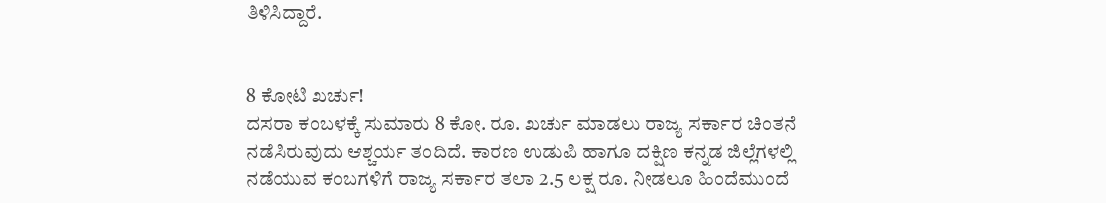ತಿಳಿಸಿದ್ದಾರೆ.


8 ಕೋಟಿ‌‌ ಖರ್ಚು!
ದಸರಾ ಕಂಬಳಕ್ಕೆ ಸುಮಾರು 8 ಕೋ. ರೂ. ಖರ್ಚು ಮಾಡಲು ರಾಜ್ಯ ಸರ್ಕಾರ ಚಿಂತನೆ ನಡೆಸಿರುವುದು ಆಶ್ಚರ್ಯ ತಂದಿದೆ. ಕಾರಣ ಉಡುಪಿ ಹಾಗೂ ದಕ್ಷಿಣ ಕನ್ನಡ ಜಿಲ್ಲೆಗಳಲ್ಲಿ ನಡೆಯುವ ಕಂಬಗಳಿಗೆ ರಾಜ್ಯ ಸರ್ಕಾರ ತಲಾ 2.5 ಲಕ್ಷ ರೂ. ನೀಡಲೂ ಹಿಂದೆಮುಂದೆ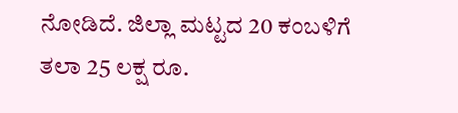ನೋಡಿದೆ. ಜಿಲ್ಲಾ ಮಟ್ಟದ 20 ಕಂಬಳಿಗೆ ತಲಾ 25 ಲಕ್ಷ ರೂ.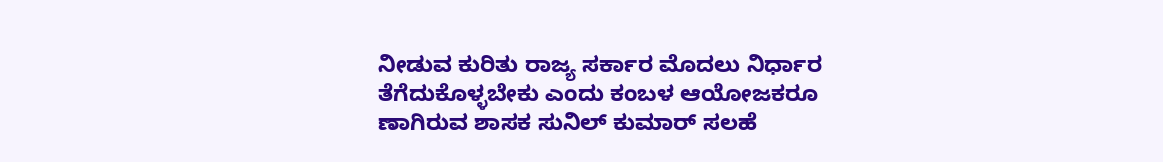ನೀಡುವ ಕುರಿತು ರಾಜ್ಯ ಸರ್ಕಾರ ಮೊದಲು ನಿರ್ಧಾರ ತೆಗೆದುಕೊಳ್ಳಬೇಕು ಎಂದು ಕಂಬಳ ಆಯೋಜಕರೂ ಣಾಗಿರುವ ಶಾಸಕ ಸುನಿಲ್ ಕುಮಾರ್ ಸಲಹೆ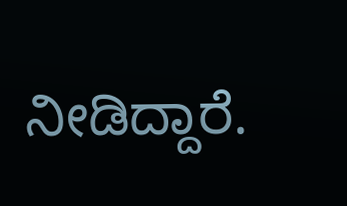ನೀಡಿದ್ದಾರೆ.